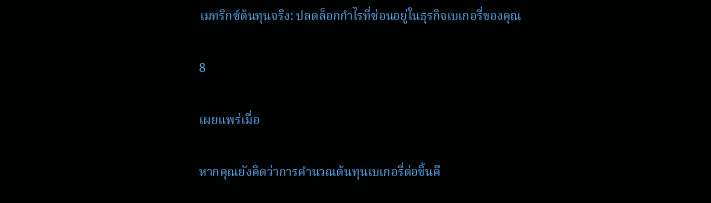เมทริกซ์ต้นทุนจริง: ปลดล็อกกำไรที่ซ่อนอยู่ในธุรกิจเบเกอรี่ของคุณ

8

เผยแพร่เมื่อ

หากคุณยังคิดว่าการคำนวณต้นทุนเบเกอรี่ต่อชิ้นคื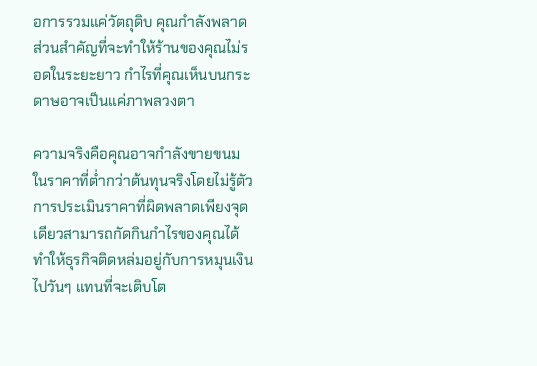อการรวมแค่วัตถุดิบ คุณกำลังพลาดส่วนสำคัญที่จะทำให้ร้านของคุณไม่รอดในระยะยาว กำไรที่คุณเห็นบนกระดาษอาจเป็นแค่ภาพลวงตา

ความจริงคือคุณอาจกำลังขายขนมในราคาที่ต่ำกว่าต้นทุนจริงโดยไม่รู้ตัว การประเมินราคาที่ผิดพลาดเพียงจุดเดียวสามารถกัดกินกำไรของคุณได้ ทำให้ธุรกิจติดหล่มอยู่กับการหมุนเงินไปวันๆ แทนที่จะเติบโต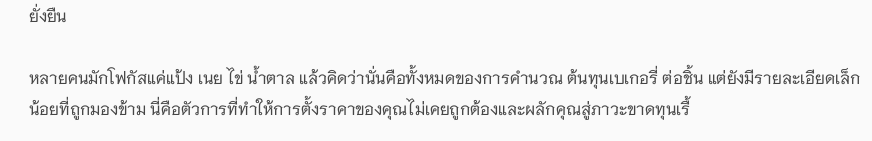ยั่งยืน

หลายคนมักโฟกัสแค่แป้ง เนย ไข่ น้ำตาล แล้วคิดว่านั่นคือทั้งหมดของการคำนวณ ต้นทุนเบเกอรี่ ต่อชิ้น แต่ยังมีรายละเอียดเล็กน้อยที่ถูกมองข้าม นี่คือตัวการที่ทำให้การตั้งราคาของคุณไม่เคยถูกต้องและผลักคุณสู่ภาวะขาดทุนเรื้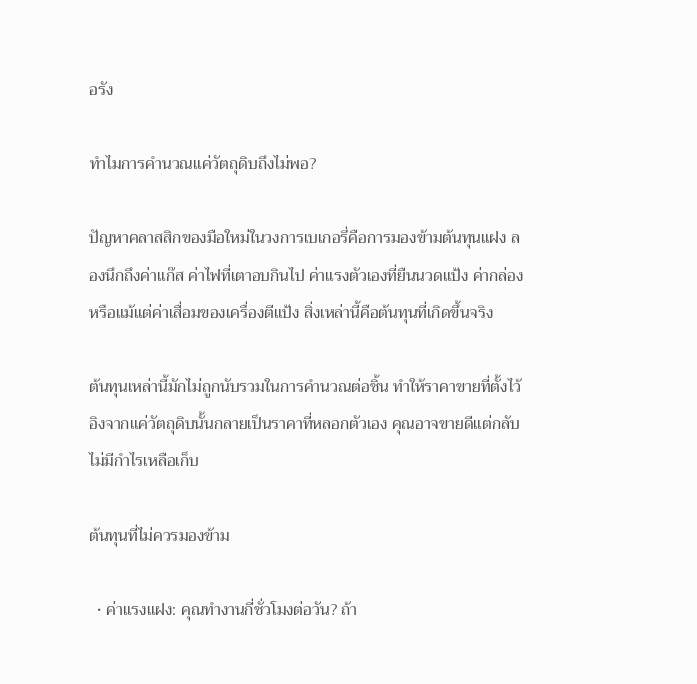อรัง

ทำไมการคำนวณแค่วัตถุดิบถึงไม่พอ?

ปัญหาคลาสสิกของมือใหม่ในวงการเบเกอรี่คือการมองข้ามต้นทุนแฝง ลองนึกถึงค่าแก๊ส ค่าไฟที่เตาอบกินไป ค่าแรงตัวเองที่ยืนนวดแป้ง ค่ากล่อง หรือแม้แต่ค่าเสื่อมของเครื่องตีแป้ง สิ่งเหล่านี้คือต้นทุนที่เกิดขึ้นจริง

ต้นทุนเหล่านี้มักไม่ถูกนับรวมในการคำนวณต่อชิ้น ทำให้ราคาขายที่ตั้งไว้อิงจากแค่วัตถุดิบนั้นกลายเป็นราคาที่หลอกตัวเอง คุณอาจขายดีแต่กลับไม่มีกำไรเหลือเก็บ

ต้นทุนที่ไม่ควรมองข้าม

  • ค่าแรงแฝง: คุณทำงานกี่ชั่วโมงต่อวัน? ถ้า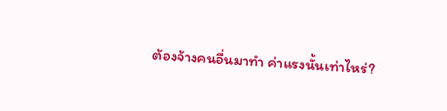ต้องจ้างคนอื่นมาทำ ค่าแรงนั้นเท่าไหร่?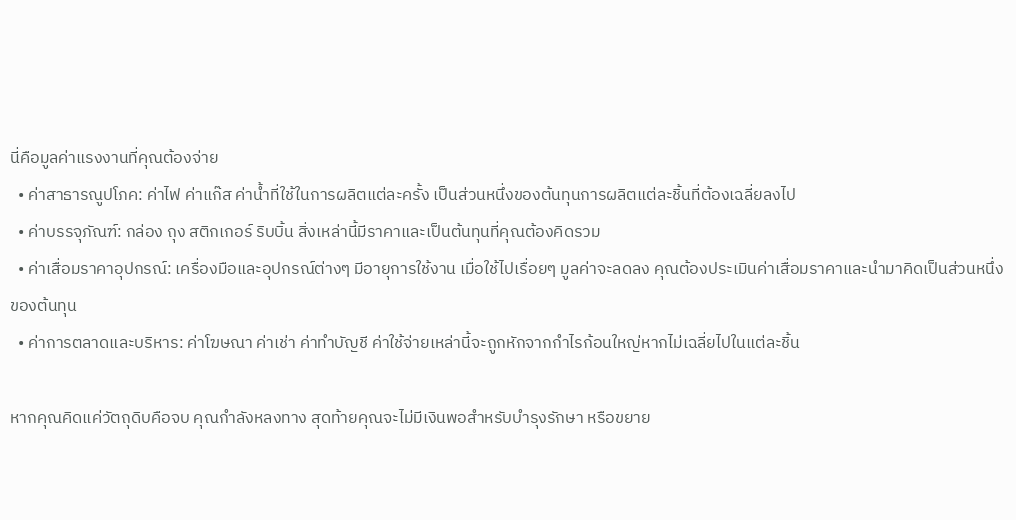นี่คือมูลค่าแรงงานที่คุณต้องจ่าย
  • ค่าสาธารณูปโภค: ค่าไฟ ค่าแก๊ส ค่าน้ำที่ใช้ในการผลิตแต่ละครั้ง เป็นส่วนหนึ่งของต้นทุนการผลิตแต่ละชิ้นที่ต้องเฉลี่ยลงไป
  • ค่าบรรจุภัณฑ์: กล่อง ถุง สติกเกอร์ ริบบิ้น สิ่งเหล่านี้มีราคาและเป็นต้นทุนที่คุณต้องคิดรวม
  • ค่าเสื่อมราคาอุปกรณ์: เครื่องมือและอุปกรณ์ต่างๆ มีอายุการใช้งาน เมื่อใช้ไปเรื่อยๆ มูลค่าจะลดลง คุณต้องประเมินค่าเสื่อมราคาและนำมาคิดเป็นส่วนหนึ่งของต้นทุน
  • ค่าการตลาดและบริหาร: ค่าโฆษณา ค่าเช่า ค่าทำบัญชี ค่าใช้จ่ายเหล่านี้จะถูกหักจากกำไรก้อนใหญ่หากไม่เฉลี่ยไปในแต่ละชิ้น

หากคุณคิดแค่วัตถุดิบคือจบ คุณกำลังหลงทาง สุดท้ายคุณจะไม่มีเงินพอสำหรับบำรุงรักษา หรือขยาย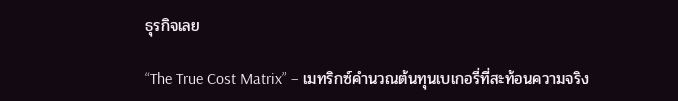ธุรกิจเลย

“The True Cost Matrix” – เมทริกซ์คำนวณต้นทุนเบเกอรี่ที่สะท้อนความจริง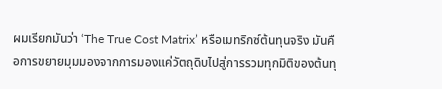ผมเรียกมันว่า ‘The True Cost Matrix’ หรือเมทริกซ์ต้นทุนจริง มันคือการขยายมุมมองจากการมองแค่วัตถุดิบไปสู่การรวมทุกมิติของต้นทุ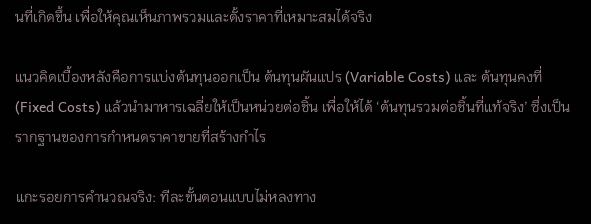นที่เกิดขึ้น เพื่อให้คุณเห็นภาพรวมและตั้งราคาที่เหมาะสมได้จริง

แนวคิดเบื้องหลังคือการแบ่งต้นทุนออกเป็น ต้นทุนผันแปร (Variable Costs) และ ต้นทุนคงที่ (Fixed Costs) แล้วนำมาหารเฉลี่ยให้เป็นหน่วยต่อชิ้น เพื่อให้ได้ ‘ต้นทุนรวมต่อชิ้นที่แท้จริง’ ซึ่งเป็นรากฐานของการกำหนดราคาขายที่สร้างกำไร

แกะรอยการคำนวณจริง: ทีละขั้นตอนแบบไม่หลงทาง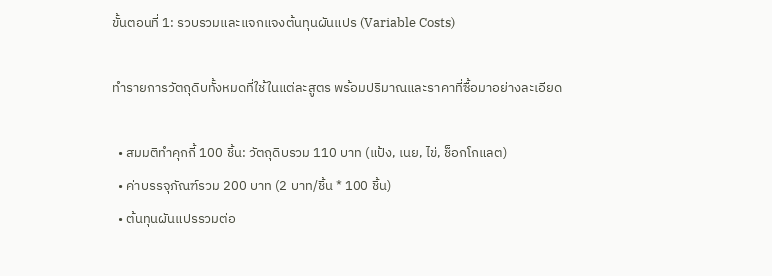ขั้นตอนที่ 1: รวบรวมและแจกแจงต้นทุนผันแปร (Variable Costs)

ทำรายการวัตถุดิบทั้งหมดที่ใช้ในแต่ละสูตร พร้อมปริมาณและราคาที่ซื้อมาอย่างละเอียด

  • สมมติทำคุกกี้ 100 ชิ้น: วัตถุดิบรวม 110 บาท (แป้ง, เนย, ไข่, ช็อกโกแลต)
  • ค่าบรรจุภัณฑ์รวม 200 บาท (2 บาท/ชิ้น * 100 ชิ้น)
  • ต้นทุนผันแปรรวมต่อ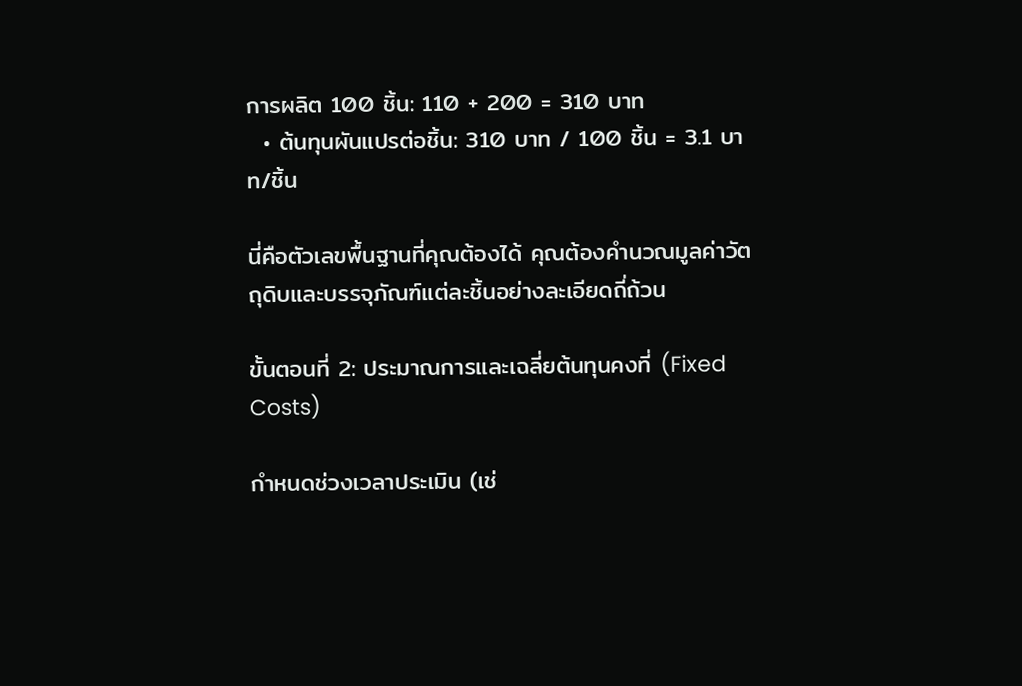การผลิต 100 ชิ้น: 110 + 200 = 310 บาท
  • ต้นทุนผันแปรต่อชิ้น: 310 บาท / 100 ชิ้น = 3.1 บาท/ชิ้น

นี่คือตัวเลขพื้นฐานที่คุณต้องได้ คุณต้องคำนวณมูลค่าวัตถุดิบและบรรจุภัณฑ์แต่ละชิ้นอย่างละเอียดถี่ถ้วน

ขั้นตอนที่ 2: ประมาณการและเฉลี่ยต้นทุนคงที่ (Fixed Costs)

กำหนดช่วงเวลาประเมิน (เช่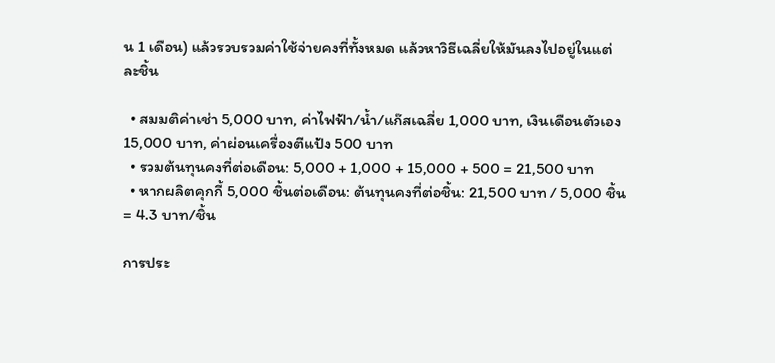น 1 เดือน) แล้วรวบรวมค่าใช้จ่ายคงที่ทั้งหมด แล้วหาวิธีเฉลี่ยให้มันลงไปอยู่ในแต่ละชิ้น

  • สมมติค่าเช่า 5,000 บาท, ค่าไฟฟ้า/น้ำ/แก๊สเฉลี่ย 1,000 บาท, เงินเดือนตัวเอง 15,000 บาท, ค่าผ่อนเครื่องตีแป้ง 500 บาท
  • รวมต้นทุนคงที่ต่อเดือน: 5,000 + 1,000 + 15,000 + 500 = 21,500 บาท
  • หากผลิตคุกกี้ 5,000 ชิ้นต่อเดือน: ต้นทุนคงที่ต่อชิ้น: 21,500 บาท / 5,000 ชิ้น = 4.3 บาท/ชิ้น

การประ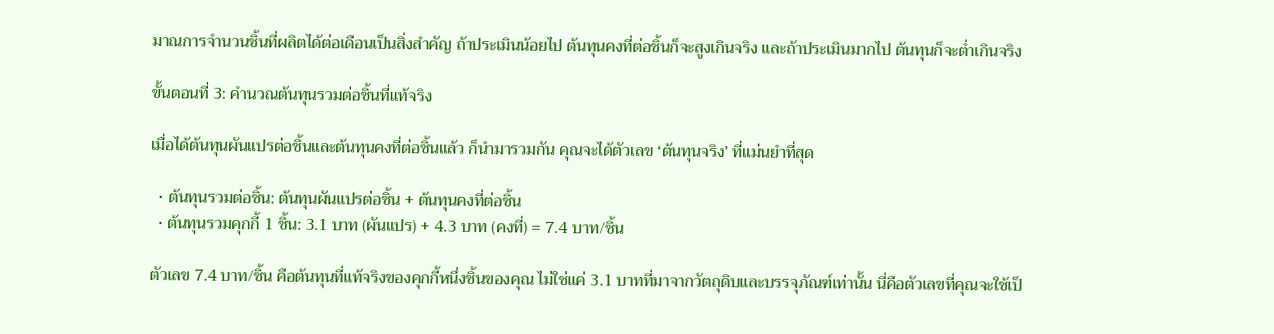มาณการจำนวนชิ้นที่ผลิตได้ต่อเดือนเป็นสิ่งสำคัญ ถ้าประเมินน้อยไป ต้นทุนคงที่ต่อชิ้นก็จะสูงเกินจริง และถ้าประเมินมากไป ต้นทุนก็จะต่ำเกินจริง

ขั้นตอนที่ 3: คำนวณต้นทุนรวมต่อชิ้นที่แท้จริง

เมื่อได้ต้นทุนผันแปรต่อชิ้นและต้นทุนคงที่ต่อชิ้นแล้ว ก็นำมารวมกัน คุณจะได้ตัวเลข ‘ต้นทุนจริง’ ที่แม่นยำที่สุด

  • ต้นทุนรวมต่อชิ้น: ต้นทุนผันแปรต่อชิ้น + ต้นทุนคงที่ต่อชิ้น
  • ต้นทุนรวมคุกกี้ 1 ชิ้น: 3.1 บาท (ผันแปร) + 4.3 บาท (คงที่) = 7.4 บาท/ชิ้น

ตัวเลข 7.4 บาท/ชิ้น คือต้นทุนที่แท้จริงของคุกกี้หนึ่งชิ้นของคุณ ไม่ใช่แค่ 3.1 บาทที่มาจากวัตถุดิบและบรรจุภัณฑ์เท่านั้น นี่คือตัวเลขที่คุณจะใช้เป็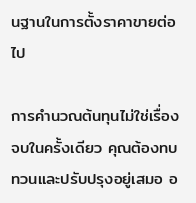นฐานในการตั้งราคาขายต่อไป

การคำนวณต้นทุนไม่ใช่เรื่องจบในครั้งเดียว คุณต้องทบทวนและปรับปรุงอยู่เสมอ อ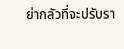ย่ากลัวที่จะปรับรา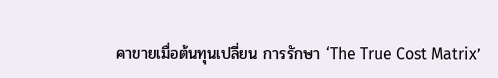คาขายเมื่อต้นทุนเปลี่ยน การรักษา ‘The True Cost Matrix’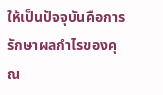ให้เป็นปัจจุบันคือการรักษาผลกำไรของคุณ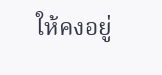ให้คงอยู่